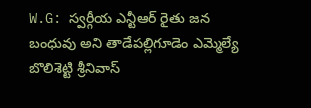W.G: స్వర్గీయ ఎన్టీఆర్ రైతు జన బంధువు అని తాడేపల్లిగూడెం ఎమ్మెల్యే బొలిశెట్టి శ్రీనివాస్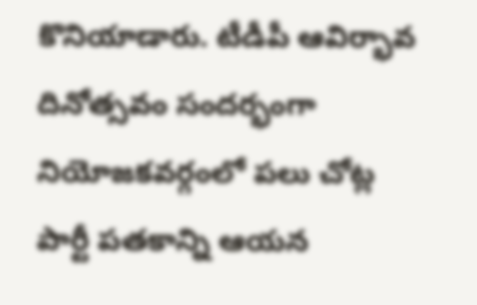కొనియాడారు. టీడీపీ ఆవిర్భావ దినోత్సవం సందర్భంగా నియోజకవర్గంలో పలు చోట్ల పార్టీ పతకాన్ని ఆయన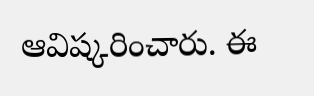ఆవిష్కరించారు. ఈ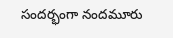సందర్భంగా నందమూరు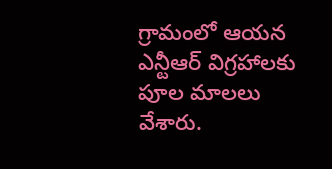గ్రామంలో ఆయన ఎన్టీఆర్ విగ్రహాలకు పూల మాలలు వేశారు.